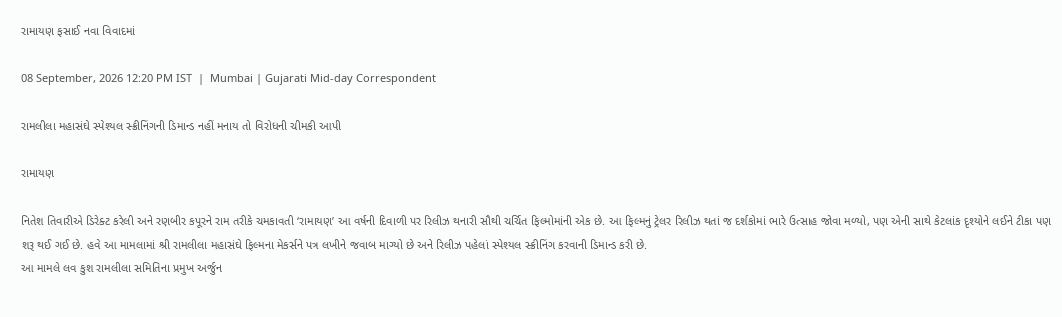રામાયણ ફસાઈ નવા વિવાદમાં

08 September, 2026 12:20 PM IST  |  Mumbai | Gujarati Mid-day Correspondent

રામલીલા મહાસંઘે સ્પેશ્યલ સ્ક્રીનિંગની ડિમાન્ડ નહીં મનાય તો વિરોધની ચીમકી આપી

રામાયણ

નિતેશ તિવારીએ ડિરેક્ટ કરેલી અને રણબીર કપૂરને રામ તરીકે ચમકાવતી ‘રામાયણ’ આ વર્ષની દિવાળી પર રિલીઝ થનારી સૌથી ચર્ચિત ફિલ્મોમાંની એક છે. આ ફિલ્મનું ટ્રેલર રિલીઝ થતાં જ દર્શકોમાં ભારે ઉત્સાહ જોવા મળ્યો, પણ એની સાથે કેટલાંક દૃશ્યોને લઈને ટીકા પણ શરૂ થઈ ગઈ છે. હવે આ મામલામાં શ્રી રામલીલા મહાસંઘે ફિલ્મના મેકર્સને પત્ર લખીને જવાબ માગ્યો છે અને રિલીઝ પહેલાં સ્પેશ્યલ સ્ક્રીનિંગ કરવાની ડિમાન્ડ કરી છે.
આ મામલે લવ કુશ રામલીલા સમિતિના પ્રમુખ અર્જુન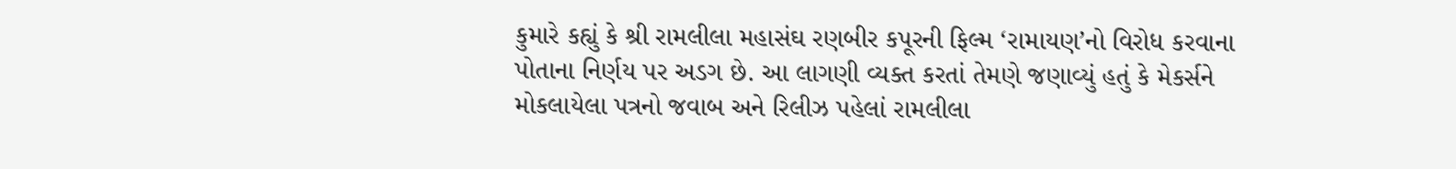કુમારે કહ્યું કે શ્રી રામલીલા મહાસંઘ રણબીર કપૂરની ફિલ્મ ‘રામાયણ’નો વિરોધ કરવાના પોતાના નિર્ણય પર અડગ છે. આ લાગણી વ્યક્ત કરતાં તેમણે જણાવ્યું હતું કે મેકર્સને મોકલાયેલા પત્રનો જવાબ અને રિલીઝ પહેલાં રામલીલા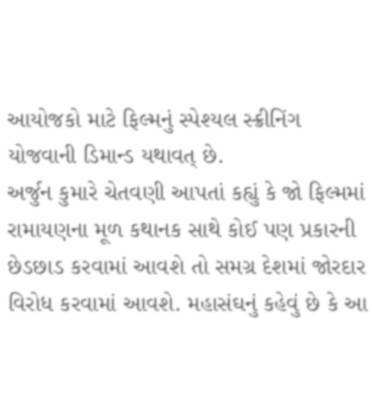આયોજકો માટે ફિલ્મનું સ્પેશ્યલ સ્ક્રીનિંગ યોજવાની ડિમાન્ડ યથાવત્ છે.
અર્જુન કુમારે ચેતવણી આપતાં કહ્યું કે જો ફિલ્મમાં રામાયણના મૂળ કથાનક સાથે કોઈ પણ પ્રકારની છેડછાડ કરવામાં આવશે તો સમગ્ર દેશમાં જોરદાર વિરોધ કરવામાં આવશે. મહાસંઘનું કહેવું છે કે આ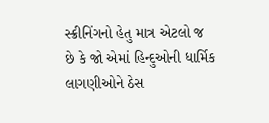સ્ક્રીનિંગનો હેતુ માત્ર એટલો જ છે કે જો એમાં હિન્દુઓની ધાર્મિક લાગણીઓને ઠેસ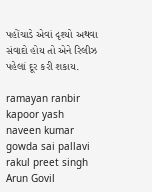પહોંચાડે એવાં દૃશ્યો અથવા સંવાદો હોય તો એને રિલીઝ પહેલાં દૂર કરી શકાય.

ramayan ranbir kapoor yash naveen kumar gowda sai pallavi rakul preet singh Arun Govil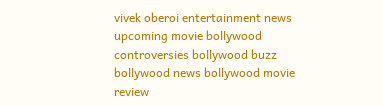vivek oberoi entertainment news upcoming movie bollywood controversies bollywood buzz bollywood news bollywood movie review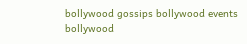bollywood gossips bollywood events bollywood